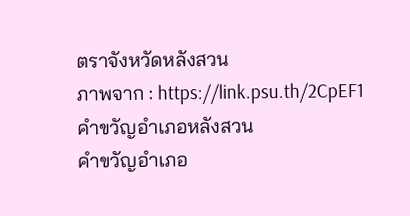ตราจังหวัดหลังสวน
ภาพจาก : https://link.psu.th/2CpEF1
คำขวัญอำเภอหลังสวน
คำขวัญอำเภอ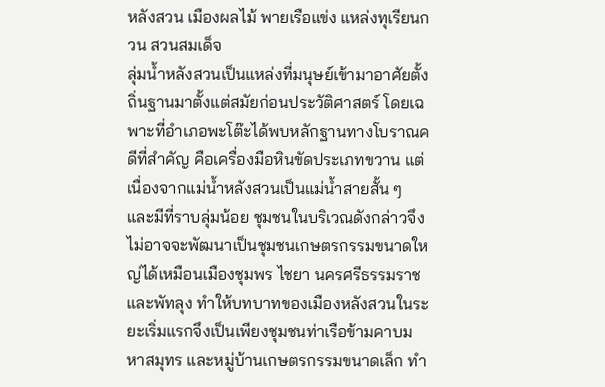หลังสวน เมืองผลไม้ พายเรือแข่ง แหล่งทุเรียนกวน สวนสมเด็จ
ลุ่มน้ำหลังสวนเป็นแหล่งที่มนุษย์เข้ามาอาศัยตั้งถิ่นฐานมาตั้งแต่สมัยก่อนประวัติศาสตร์ โดยเฉพาะที่อำเภอพะโต๊ะได้พบหลักฐานทางโบราณคดีที่สำคัญ คือเครื่องมือหินขัดประเภทขวาน แต่เนื่องจากแม่น้ำหลังสวนเป็นแม่น้ำสายสั้น ๆ และมีที่ราบลุ่มน้อย ชุมชนในบริเวณดังกล่าวจึงไม่อาจจะพัฒนาเป็นชุมชนเกษตรกรรมขนาดใหญ่ได้เหมือนเมืองชุมพร ไชยา นครศรีธรรมราช และพัทลุง ทำให้บทบาทของเมืองหลังสวนในระยะเริ่มแรกจึงเป็นเพียงชุมชนท่าเรือข้ามคาบมหาสมุทร และหมู่บ้านเกษตรกรรมขนาดเล็ก ทำ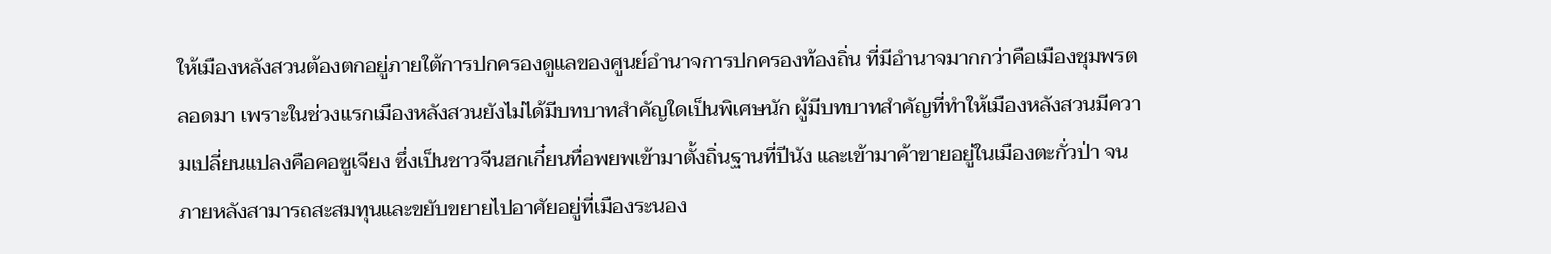ให้เมืองหลังสวนต้องตกอยู่ภายใต้การปกครองดูแลของศูนย์อำนาจการปกครองท้องถิ่น ที่มีอำนาจมากกว่าคือเมืองชุมพรตลอดมา เพราะในช่วงแรกเมืองหลังสวนยังไม่ได้มีบทบาทสำคัญใดเป็นพิเศษนัก ผู้มีบทบาทสำคัญที่ทำให้เมืองหลังสวนมีความเปลี่ยนแปลงคือคอซูเจียง ซึ่งเป็นชาวจีนฮกเกี๋ยนทื่อพยพเข้ามาตั้งถิ่นฐานที่ปีนัง และเข้ามาค้าขายอยู่ในเมืองตะกั่วป่า จนภายหลังสามารถสะสมทุนและขยับขยายไปอาศัยอยู่ที่เมืองระนอง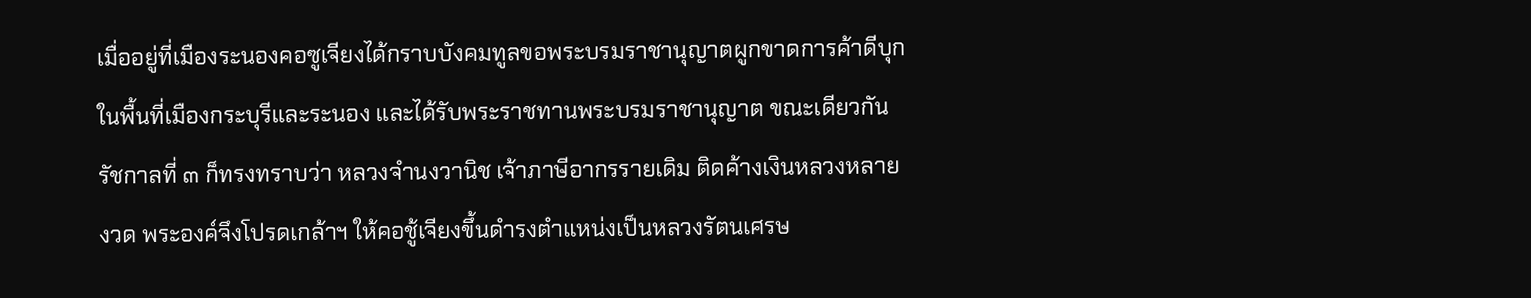เมื่ออยู่ที่เมืองระนองคอซูเจียงได้กราบบังคมทูลขอพระบรมราชานุญาตผูกขาดการค้าดีบุกในพื้นที่เมืองกระบุรีและระนอง และได้รับพระราชทานพระบรมราชานุญาต ขณะเดียวกันรัชกาลที่ ๓ ก็ทรงทราบว่า หลวงจำนงวานิช เจ้าภาษีอากรรายเดิม ติดค้างเงินหลวงหลายงวด พระองค์จึงโปรดเกล้าฯ ให้คอชู้เจียงขึ้นดำรงตำแหน่งเป็นหลวงรัตนเศรษ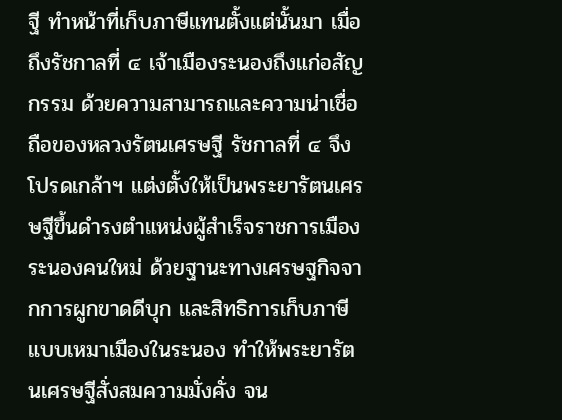ฐี ทำหน้าที่เก็บภาษีแทนตั้งแต่นั้นมา เมื่อถึงรัชกาลที่ ๔ เจ้าเมืองระนองถึงแก่อสัญกรรม ด้วยความสามารถและความน่าเชื่อถือของหลวงรัตนเศรษฐี รัชกาลที่ ๔ จึงโปรดเกล้าฯ แต่งตั้งให้เป็นพระยารัตนเศรษฐีขึ้นดำรงตำแหน่งผู้สำเร็จราชการเมืองระนองคนใหม่ ด้วยฐานะทางเศรษฐกิจจากการผูกขาดดีบุก และสิทธิการเก็บภาษีแบบเหมาเมืองในระนอง ทำให้พระยารัตนเศรษฐีสั่งสมความมั่งคั่ง จน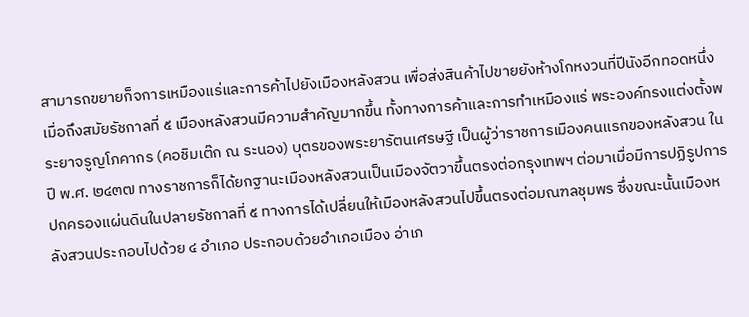สามารถขยายก็จการเหมืองแร่และการค้าไปยังเมืองหลังสวน เพื่อส่งสินค้าไปขายยังห้างโกหงวนที่ปีนังอีกทอดหนึ่ง เมื่อถึงสมัยรัชกาลที่ ๕ เมืองหลังสวนมีความสำคัญมากขึ้น ทั้งทางการค้าและการทำเหมืองแร่ พระองค์ทรงแต่งตั้งพระยาจรูญโภคากร (คอชิมเต๊ก ณ ระนอง) บุตรของพระยารัตนเศรษฐี เป็นผู้ว่าราชการเมืองคนแรกของหลังสวน ในปี พ.ศ. ๒๔๓๗ ทางราชการก็ได้ยกฐานะเมืองหลังสวนเป็นเมืองจัตวาขึ้นตรงต่อกรุงเทพฯ ต่อมาเมื่อมีการปฏิรูปการปกครองแผ่นดินในปลายรัชกาลที่ ๕ ทางการได้เปลี่ยนให้เมืองหลังสวนไปขึ้นตรงต่อมณฑลชุมพร ซึ่งขณะนั้นเมืองหลังสวนประกอบไปด้วย ๔ อำเภอ ประกอบด้วยอำเภอเมือง อ่าเภ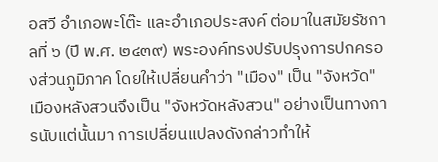อสวี อำเภอพะโต๊ะ และอำเภอประสงค์ ต่อมาในสมัยรัชกาลที่ ๖ (ปี พ.ศ. ๒๔๓๙) พระองค์ทรงปรับปรุงการปกครองส่วนภูมิภาค โดยให้เปลี่ยนคำว่า "เมือง" เป็น "จังหวัด" เมืองหลังสวนจึงเป็น "จังหวัดหลังสวน" อย่างเป็นทางการนับแต่นั้นมา การเปลี่ยนแปลงดังกล่าวทำให้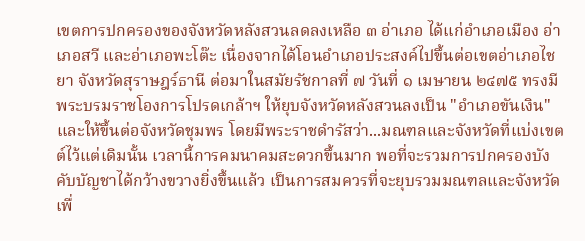เขตการปกครองของจังหวัดหลังสวนลดลงเหลือ ๓ อ่าเภอ ได้แก่อำเภอเมือง อ่าเภอสวี และอ่าเภอพะโต๊ะ เนื่องจากได้โอนอำเภอประสงค์ไปขึ้นต่อเขตอ่าเภอไชยา จังหวัดสุราษฎร์ธานี ต่อมาในสมัยรัชกาลที่ ๗ วันที่ ๑ เมษายน ๒๔๗๕ ทรงมีพระบรมราชโองการโปรดเกล้าฯ ให้ยุบจังหวัดหลังสวนลงเป็น "อำเภอขันเงิน" และให้ขึ้นต่อจังหวัดชุมพร โดยมีพระราชดำรัสว่า...มณฑลและจังหวัดที่แบ่งเขตต์ไว้แต่เดิมนั้น เวลานี้การคมนาคมสะดวกขึ้นมาก พอที่จะรวมการปกครองบังคับบัญชาได้กว้างขวางยิ่งขึ้นแล้ว เป็นการสมควรที่จะยุบรวมมณฑลและจังหวัด เพื่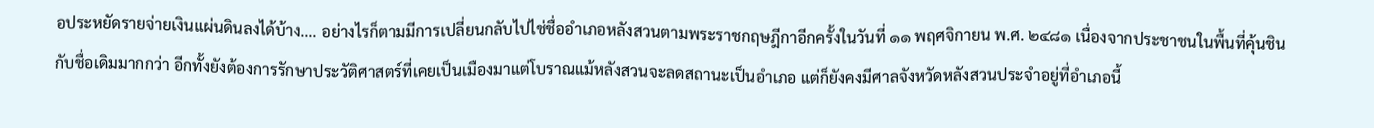อประหยัดรายจ่ายเงินแผ่นดินลงได้บ้าง.... อย่างไรก็ตามมีการเปลี่ยนกลับไปไช่ชื่ออำเภอหลังสวนตามพระราชกฤษฎีกาอีกครั้งในวันที่ ๑๑ พฤศจิกายน พ.ศ. ๒๔๘๑ เนื่องจากประชาชนในพื้นที่คุ้นชินกับชื่อเดิมมากกว่า อีกทั้งยังต้องการรักษาประวัติศาสตร์ที่เคยเป็นเมืองมาแต่โบราณแม้หลังสวนจะลดสถานะเป็นอำเภอ แต่ก็ยังคงมีศาลจังหวัดหลังสวนประจำอยู่ที่อำเภอนี้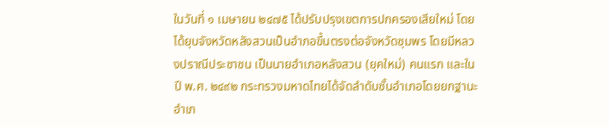ในวันที่ ๑ เมษายน ๒๔๗๕ ได้ปรับปรุงเขตการปกครองเสียใหม่ โดยได้ยุบจังหวัดหลังสวนเป็นอำภอขึ้นตรงต่อจังหวัดชุมพร โดยมีหลวงปราณีประชาชน เป็นนายอำเภอหลังสวน (ยุคใหม่) คนแรก และในปี พ.ศ. ๒๔๙๒ กระทรวงมหาดไทยได้จัดลำดับชั้นอำเภอโดยยกฐานะอำเภ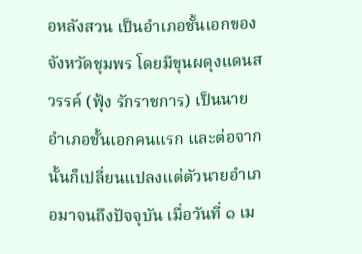อหลังสวน เป็นอำเภอชั้นเอกของจังหวัดชุมพร โดยมีขุนผดุงแดนสวรรค์ (ฟุ้ง รักราชการ) เป็นนายอำเภอชั้นเอกคนแรก และต่อจากนั้นก็เปลี่ยนแปลงแต่ตัวนายอำเภอมาจนถึงปัจจุบัน เมื่อวันที่ ๑ เม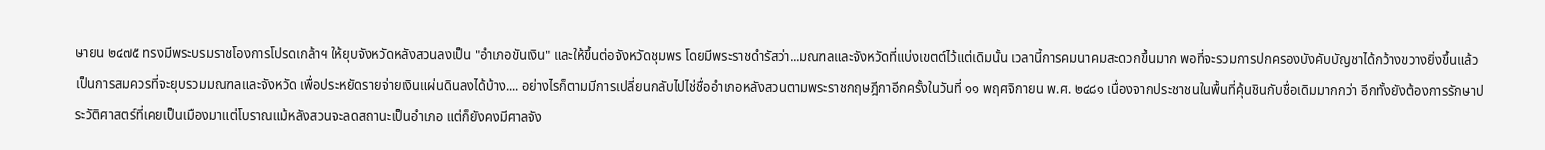ษายน ๒๔๗๕ ทรงมีพระบรมราชโองการโปรดเกล้าฯ ให้ยุบจังหวัดหลังสวนลงเป็น "อำเภอขันเงิน" และให้ขึ้นต่อจังหวัดชุมพร โดยมีพระราชดำรัสว่า...มณฑลและจังหวัดที่แบ่งเขตต์ไว้แต่เดิมนั้น เวลานี้การคมนาคมสะดวกขึ้นมาก พอที่จะรวมการปกครองบังคับบัญชาได้กว้างขวางยิ่งขึ้นแล้ว เป็นการสมควรที่จะยุบรวมมณฑลและจังหวัด เพื่อประหยัดรายจ่ายเงินแผ่นดินลงได้บ้าง.... อย่างไรก็ตามมีการเปลี่ยนกลับไปไช่ชื่ออำเภอหลังสวนตามพระราชกฤษฎีกาอีกครั้งในวันที่ ๑๑ พฤศจิกายน พ.ศ. ๒๔๘๑ เนื่องจากประชาชนในพื้นที่คุ้นชินกับชื่อเดิมมากกว่า อีกทั้งยังต้องการรักษาประวัติศาสตร์ที่เคยเป็นเมืองมาแต่โบราณแม้หลังสวนจะลดสถานะเป็นอำเภอ แต่ก็ยังคงมีศาลจัง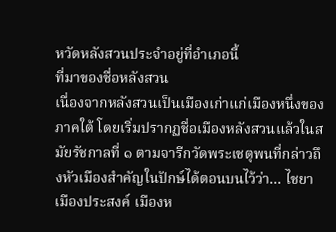หวัดหลังสวนประจำอยู่ที่อำเภอนี้
ที่มาของชื่อหลังสวน
เนื่องจากหลังสวนเป็นเมืองเก่าแก่เมืองหนึ่งของภาคใต้ โดยเริ่มปรากฏชื่อเมืองหลังสวนแล้วในสมัยรัชกาลที่ ๑ ตามจารีกวัดพระเชตุพนที่กล่าวถึงหัวเมืองสำคัญในปักษ์ได้ตอนบนไว้ว่า... ไชยา เมืองประสงค์ เมืองห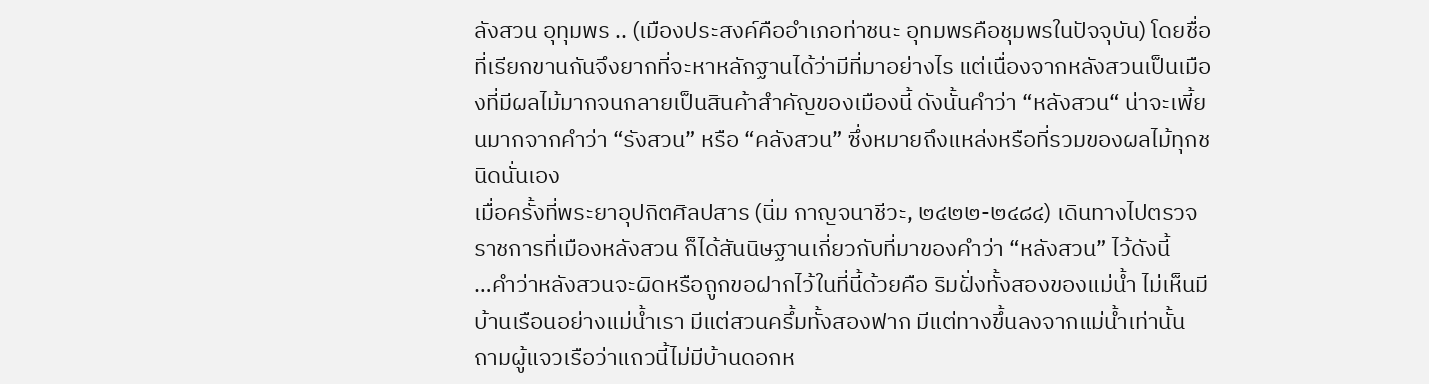ลังสวน อุทุมพร .. (เมืองประสงค์คืออำเภอท่าชนะ อุทมพรคือชุมพรในปัจจุบัน) โดยชื่อที่เรียกขานกันจึงยากที่จะหาหลักฐานได้ว่ามีที่มาอย่างไร แต่เนื่องจากหลังสวนเป็นเมืองที่มีผลไม้มากจนกลายเป็นสินค้าสำคัญของเมืองนี้ ดังนั้นคำว่า “หลังสวน“ น่าจะเพี้ยนมากจากคำว่า “รังสวน” หรือ “คลังสวน” ซึ่งหมายถึงแหล่งหรือที่รวมของผลไม้ทุกชนิดนั่นเอง
เมื่อครั้งที่พระยาอุปกิตศิลปสาร (นิ่ม กาญจนาชีวะ, ๒๔๒๒-๒๔๘๔) เดินทางไปตรวจราชการที่เมืองหลังสวน ก็ได้สันนิษฐานเกี่ยวกับที่มาของคำว่า “หลังสวน” ไว้ดังนี้
…คำว่าหลังสวนจะผิดหรือถูกขอฝากไว้ในที่นี้ด้วยคือ ริมฝั่งทั้งสองของแม่น้ำ ไม่เห็นมีบ้านเรือนอย่างแม่น้ำเรา มีแต่สวนครึ้มทั้งสองฟาก มีแต่ทางขึ้นลงจากแม่น้ำเท่านั้น ถามผู้แจวเรือว่าแถวนี้ไม่มีบ้านดอกห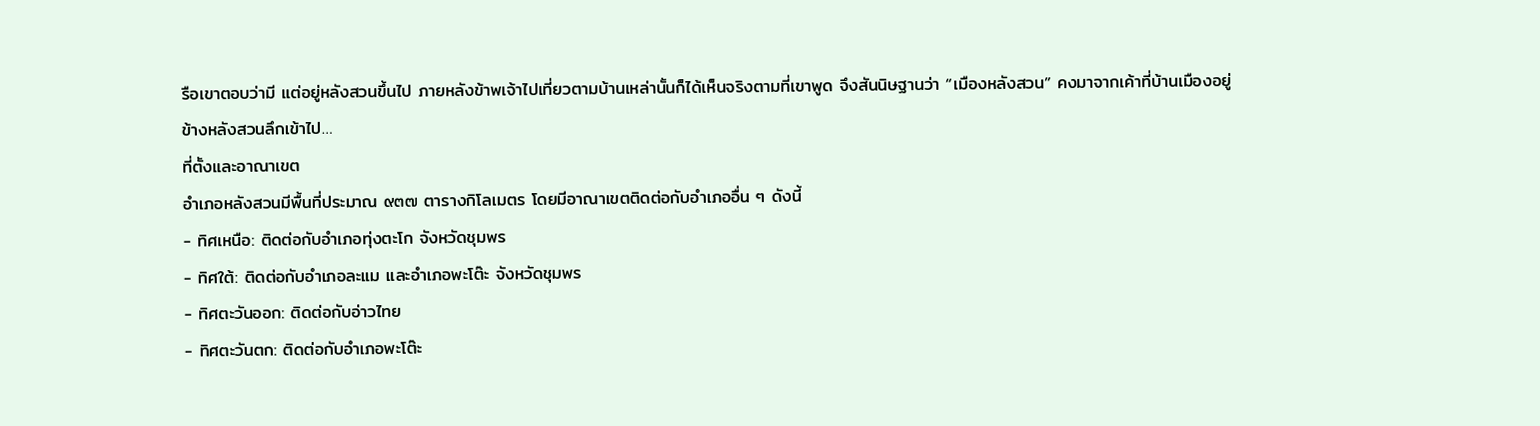รือเขาตอบว่ามี แต่อยู่หลังสวนขึ้นไป ภายหลังข้าพเจ้าไปเที่ยวตามบ้านเหล่านั้นก็ได้เห็นจริงตามที่เขาพูด จึงสันนิษฐานว่า “เมืองหลังสวน” คงมาจากเค้าที่บ้านเมืองอยู่ข้างหลังสวนลึกเข้าไป…
ที่ตั้งและอาณาเขต
อำเภอหลังสวนมีพื้นที่ประมาณ ๙๓๗ ตารางกิโลเมตร โดยมีอาณาเขตติดต่อกับอำเภออื่น ๆ ดังนี้
- ทิศเหนือ: ติดต่อกับอำเภอทุ่งตะโก จังหวัดชุมพร
- ทิศใต้: ติดต่อกับอำเภอละแม และอำเภอพะโต๊ะ จังหวัดชุมพร
- ทิศตะวันออก: ติดต่อกับอ่าวไทย
- ทิศตะวันตก: ติดต่อกับอำเภอพะโต๊ะ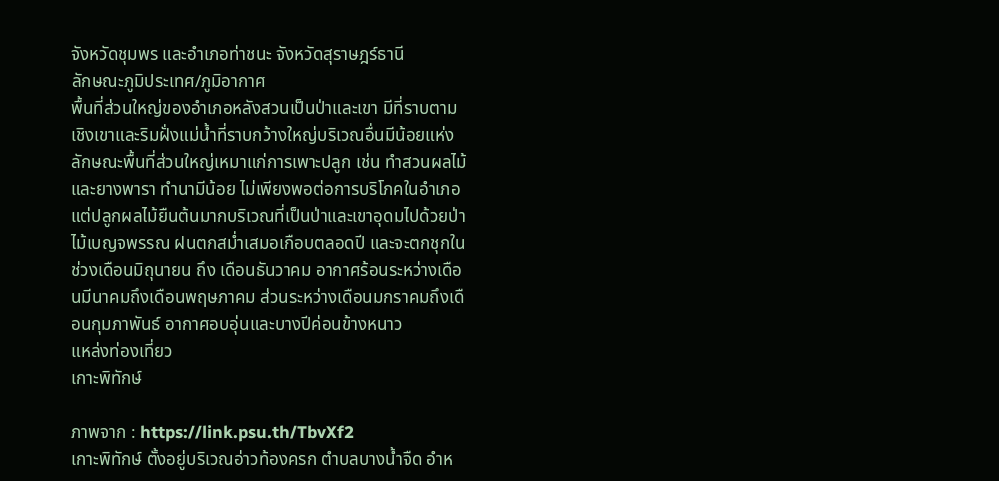จังหวัดชุมพร และอำเภอท่าชนะ จังหวัดสุราษฎร์ธานี
ลักษณะภูมิประเทศ/ภูมิอากาศ
พื้นที่ส่วนใหญ่ของอำเภอหลังสวนเป็นป่าและเขา มีที่ราบตามเชิงเขาและริมฝั่งแม่น้ำที่ราบกว้างใหญ่บริเวณอื่นมีน้อยแห่ง ลักษณะพื้นที่ส่วนใหญ่เหมาแก่การเพาะปลูก เช่น ทำสวนผลไม้และยางพารา ทำนามีน้อย ไม่เพียงพอต่อการบริโภคในอำเภอ แต่ปลูกผลไม้ยืนต้นมากบริเวณที่เป็นป่าและเขาอุดมไปด้วยป่าไม้เบญจพรรณ ฝนตกสม่ำเสมอเกือบตลอดปี และจะตกชุกในช่วงเดือนมิถุนายน ถึง เดือนธันวาคม อากาศร้อนระหว่างเดือนมีนาคมถึงเดือนพฤษภาคม ส่วนระหว่างเดือนมกราคมถึงเดือนกุมภาพันธ์ อากาศอบอุ่นและบางปีค่อนข้างหนาว
แหล่งท่องเที่ยว
เกาะพิทักษ์

ภาพจาก : https://link.psu.th/TbvXf2
เกาะพิทักษ์ ตั้งอยู่บริเวณอ่าวท้องครก ตำบลบางน้ำจืด อำห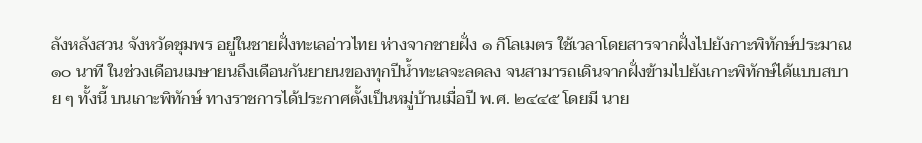ลังหลังสวน จังหวัดชุมพร อยู่ในชายฝั่งทะเลอ่าวไทย ห่างจากชายฝั่ง ๑ กิโลเมตร ใช้เวลาโดยสารจากฝั่งไปยังกาะพิทักษ์ประมาณ ๑๐ นาที ในช่วงเดือนเมษายนถึงเดือนกันยายนของทุกปีน้ำทะเลจะลดลง จนสามารถเดินจากฝั่งข้ามไปยังเกาะพิทักษ์ได้แบบสบาย ๆ ทั้งนี้ บนเกาะพิทักษ์ ทางราชการได้ประกาศตั้งเป็นหมู่บ้านเมื่อปี พ.ศ. ๒๔๔๕ โดยมี นาย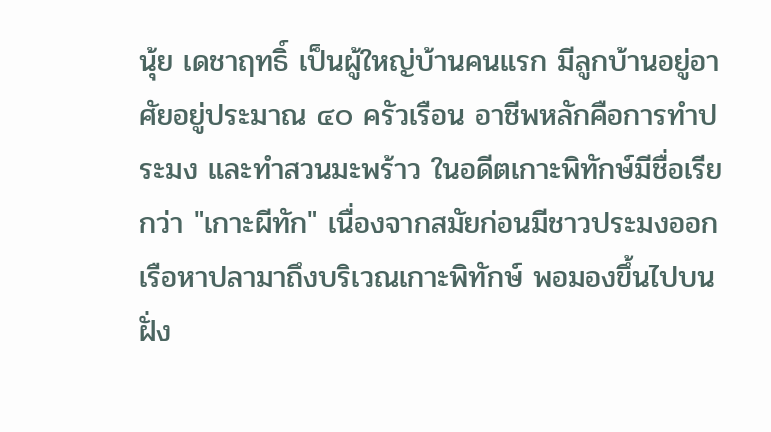นุ้ย เดชาฤทธิ์ เป็นผู้ใหญ่บ้านคนแรก มีลูกบ้านอยู่อาศัยอยู่ประมาณ ๔๐ ครัวเรือน อาชีพหลักคือการทำประมง และทำสวนมะพร้าว ในอดีตเกาะพิทักษ์มีชื่อเรียกว่า "เกาะผีทัก" เนื่องจากสมัยก่อนมีชาวประมงออกเรือหาปลามาถึงบริเวณเกาะพิทักษ์ พอมองขึ้นไปบนฝั่ง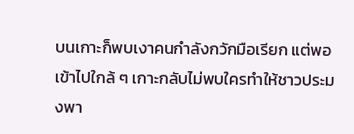บนเกาะก็พบเงาคนกำลังกวักมือเรียก แต่พอเข้าไปใกล้ ๆ เกาะกลับไม่พบใครทำให้ชาวประมงพา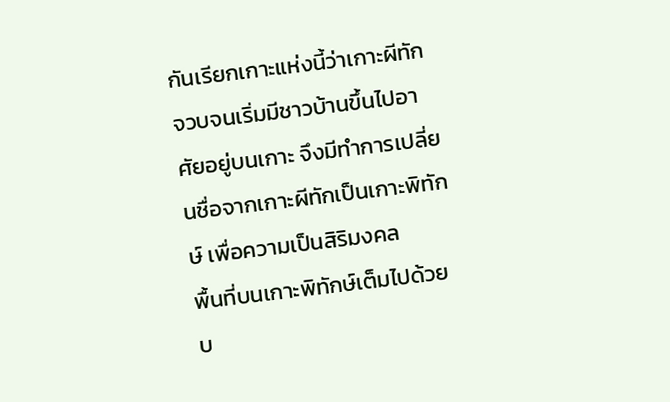กันเรียกเกาะแห่งนี้ว่าเกาะผีทัก จวบจนเริ่มมีชาวบ้านขึ้นไปอาศัยอยู่บนเกาะ จึงมีทำการเปลี่ยนชื่อจากเกาะผีทักเป็นเกาะพิทักษ์ เพื่อความเป็นสิริมงคล
พื้นที่บนเกาะพิทักษ์เต็มไปด้วยบ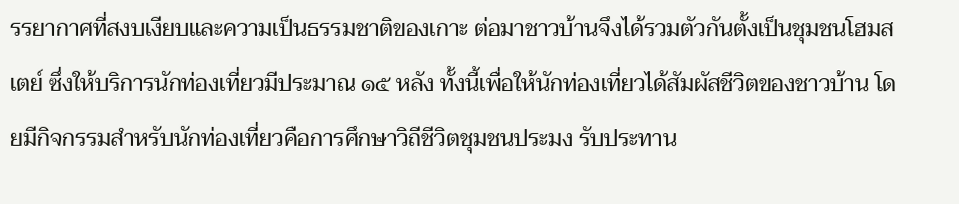รรยากาศที่สงบเงียบและความเป็นธรรมชาติของเกาะ ต่อมาชาวบ้านจึงได้รวมตัวกันตั้งเป็นชุมชนโฮมสเตย์ ซึ่งให้บริการนักท่องเที่ยวมีประมาณ ๑๕ หลัง ทั้งนี้เพื่อให้นักท่องเที่ยวได้สัมผัสชีวิตของชาวบ้าน โดยมีกิจกรรมสำหรับนักท่องเที่ยวคือการศึกษาวิถีชีวิตชุมชนประมง รับประทาน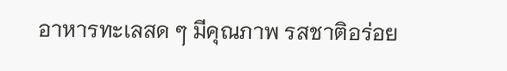อาหารทะเลสด ๆ มีคุณภาพ รสชาติอร่อย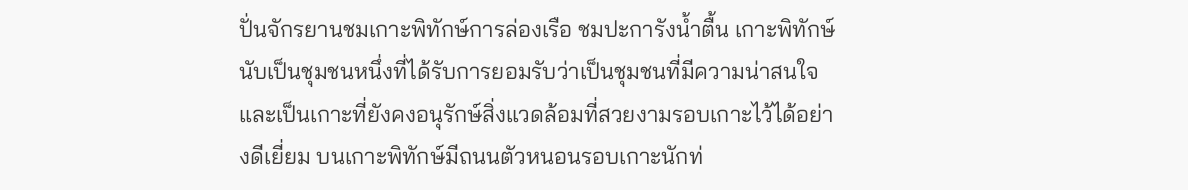ปั่นจักรยานชมเกาะพิทักษ์การล่องเรือ ชมปะการังน้ำตื้น เกาะพิทักษ์นับเป็นชุมชนหนึ่งที่ได้รับการยอมรับว่าเป็นชุมชนที่มีความน่าสนใจ และเป็นเกาะที่ยังคงอนุรักษ์สิ่งแวดล้อมที่สวยงามรอบเกาะไว้ได้อย่างดีเยี่ยม บนเกาะพิทักษ์มีถนนตัวหนอนรอบเกาะนักท่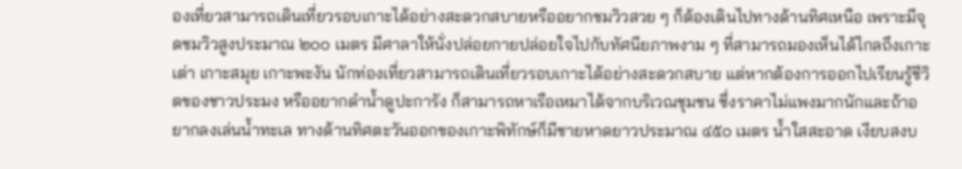องเที่ยวสามารถเดินเที่ยวรอบเกาะได้อย่างสะดวกสบายหรืออยากชมวิวสวย ๆ ก็ต้องเดินไปทางด้านทิศเหนือ เพราะมีจุดชมวิวสูงประมาณ ๒๐๐ เมตร มีศาลาให้นั่งปล่อยกายปล่อยใจไปกับทัศนียภาพงาม ๆ ที่สามารถมองเห็นได้ไกลถึงเกาะเต่า เกาะสมุย เกาะพะงัน นักท่องเที่ยวสามารถเดินเที่ยวรอบเกาะได้อย่างสะดวกสบาย แต่หากต้องการออกไปเรียนรู้ชีวิตของชาวประมง หรืออยากดำน้ำดูปะการัง ก็สามารถหาเรือเหมาได้จากบริเวณชุมชน ซึ่งราคาไม่แพงมากนักและถ้าอยากลงเล่นน้ำทะเล ทางด้านทิศตะวันออกของเกาะพิทักษ์ก็มีชายหาดยาวประมาณ ๔๕๐ เมตร น้ำใสสะอาด เงียบสงบ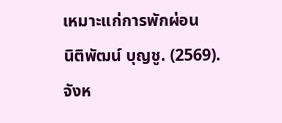เหมาะแก่การพักผ่อน
นิติพัฒน์ บุญชู. (2569). จังห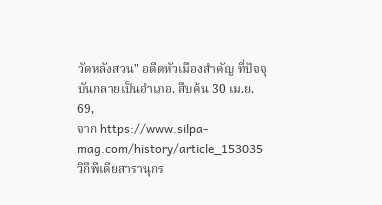วัดหลังสวน" อดีตหัวเมืองสำคัญ ที่ปัจจุบันกลายเป็นอำเภอ. สืบค้น 30 เม.ย. 69,
จาก https://www.silpa-mag.com/history/article_153035
วิกีพีเดียสารานุกร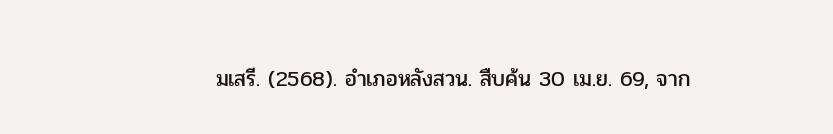มเสรี. (2568). อำเภอหลังสวน. สืบค้น 30 เม.ย. 69, จาก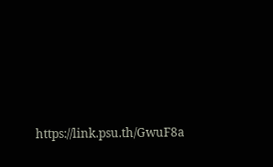https://link.psu.th/GwuF8a